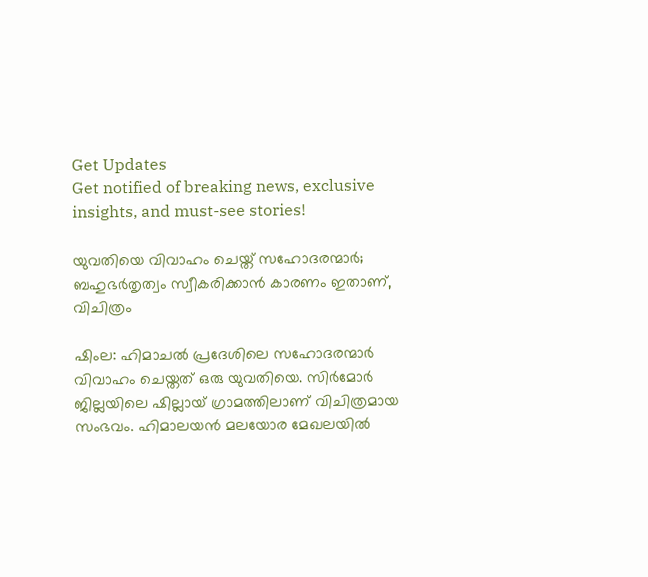Get Updates
Get notified of breaking news, exclusive insights, and must-see stories!

യുവതിയെ വിവാഹം ചെയ്ത് സഹോദരന്മാര്‍; ബഹുഭര്‍തൃത്വം സ്വീകരിക്കാന്‍ കാരണം ഇതാണ്, വിചിത്രം

ഷിംല: ഹിമാചല്‍ പ്രദേശിലെ സഹോദരന്മാര്‍ വിവാഹം ചെയ്തത് ഒരു യുവതിയെ. സിര്‍മോര്‍ ജില്ലയിലെ ഷില്ലായ് ഗ്രാമത്തിലാണ് വിചിത്രമായ സംഭവം. ഹിമാലയന്‍ മലയോര മേഖലയില്‍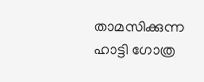താമസിക്കുന്ന ഹാട്ടി ഗോത്ര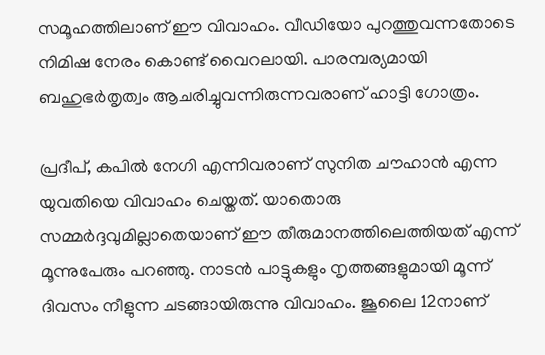സമൂഹത്തിലാണ് ഈ വിവാഹം. വീഡിയോ പുറത്തുവന്നതോടെ നിമിഷ നേരം കൊണ്ട് വൈറലായി. പാരമ്പര്യമായി ബഹുഭര്‍തൃത്വം ആചരിച്ചുവന്നിരുന്നവരാണ് ഹാട്ടി ഗോത്രം.

പ്രദീപ്, കപില്‍ നേഗി എന്നിവരാണ് സുനിത ചൗഹാന്‍ എന്ന യുവതിയെ വിവാഹം ചെയ്തത്. യാതൊരു സമ്മര്‍ദ്ദവുമില്ലാതെയാണ് ഈ തീരുമാനത്തിലെത്തിയത് എന്ന് മൂന്നുപേരും പറഞ്ഞു. നാടന്‍ പാട്ടുകളും നൃത്തങ്ങളുമായി മൂന്ന് ദിവസം നീളുന്ന ചടങ്ങായിരുന്നു വിവാഹം. ജൂലൈ 12നാണ്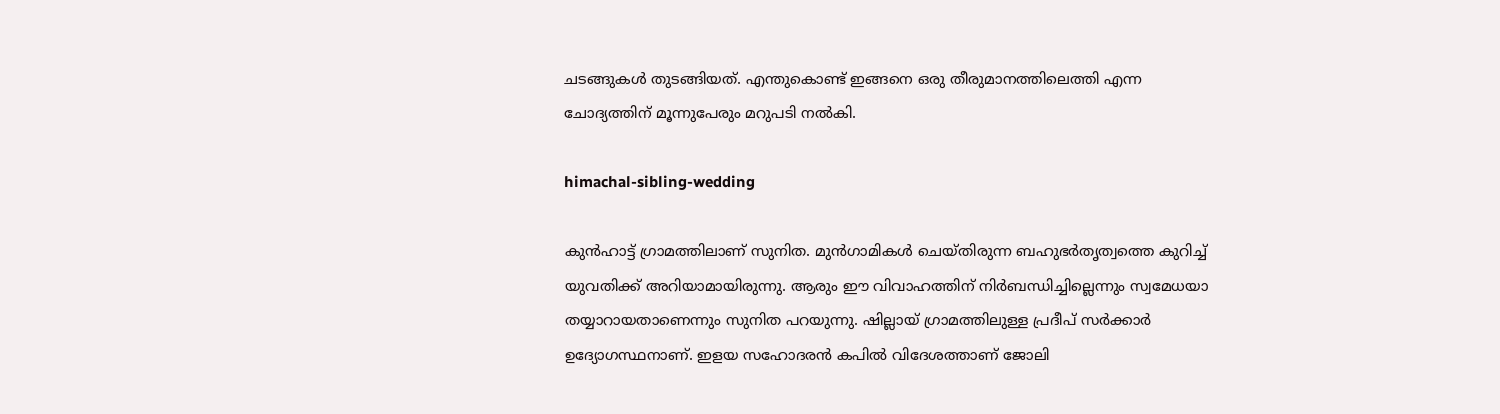ചടങ്ങുകള്‍ തുടങ്ങിയത്. എന്തുകൊണ്ട് ഇങ്ങനെ ഒരു തീരുമാനത്തിലെത്തി എന്ന ചോദ്യത്തിന് മൂന്നുപേരും മറുപടി നല്‍കി.

himachal-sibling-wedding

കുന്‍ഹാട്ട് ഗ്രാമത്തിലാണ് സുനിത. മുന്‍ഗാമികള്‍ ചെയ്തിരുന്ന ബഹുഭര്‍തൃത്വത്തെ കുറിച്ച് യുവതിക്ക് അറിയാമായിരുന്നു. ആരും ഈ വിവാഹത്തിന് നിര്‍ബന്ധിച്ചില്ലെന്നും സ്വമേധയാ തയ്യാറായതാണെന്നും സുനിത പറയുന്നു. ഷില്ലായ് ഗ്രാമത്തിലുള്ള പ്രദീപ് സര്‍ക്കാര്‍ ഉദ്യോഗസ്ഥനാണ്. ഇളയ സഹോദരന്‍ കപില്‍ വിദേശത്താണ് ജോലി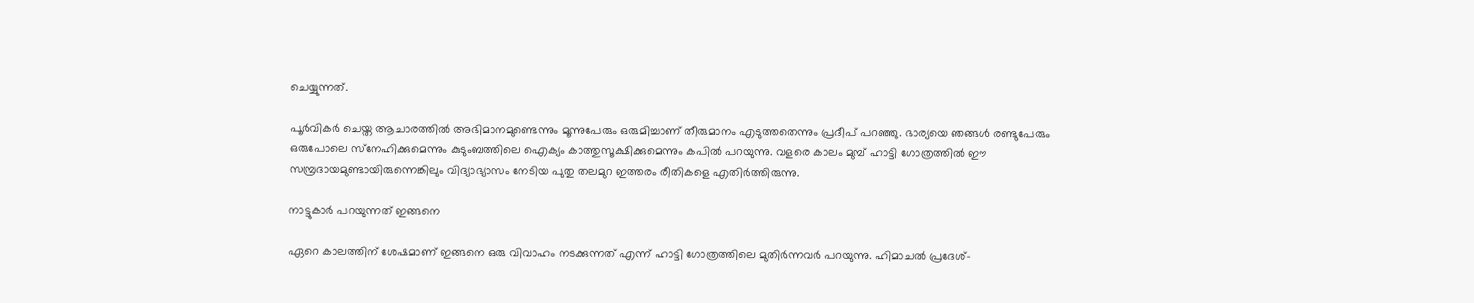ചെയ്യുന്നത്.

പൂര്‍വികര്‍ ചെയ്ത ആചാരത്തില്‍ അഭിമാനമുണ്ടെന്നും മൂന്നുപേരും ഒരുമിച്ചാണ് തീരുമാനം എടുത്തതെന്നും പ്രദീപ് പറഞ്ഞു. ഭാര്യയെ ഞങ്ങള്‍ രണ്ടുപേരും ഒരുപോലെ സ്‌നേഹിക്കുമെന്നും കുടുംബത്തിലെ ഐക്യം കാത്തുസൂക്ഷിക്കുമെന്നും കപില്‍ പറയുന്നു. വളരെ കാലം മുമ്പ് ഹാട്ടി ഗോത്രത്തില്‍ ഈ സമ്പ്രദായമുണ്ടായിരുന്നെങ്കിലും വിദ്യാഭ്യാസം നേടിയ പുതു തലമുറ ഇത്തരം രീതികളെ എതിര്‍ത്തിരുന്നു.

നാട്ടുകാര്‍ പറയുന്നത് ഇങ്ങനെ

ഏറെ കാലത്തിന് ശേഷമാണ് ഇങ്ങനെ ഒരു വിവാഹം നടക്കുന്നത് എന്ന് ഹാട്ടി ഗോത്രത്തിലെ മുതിര്‍ന്നവര്‍ പറയുന്നു. ഹിമാചല്‍ പ്രദേശ്-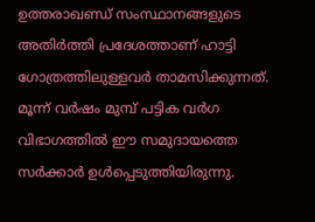ഉത്തരാഖണ്ഡ് സംസ്ഥാനങ്ങളുടെ അതിര്‍ത്തി പ്രദേശത്താണ് ഹാട്ടി ഗോത്രത്തിലുള്ളവര്‍ താമസിക്കുന്നത്. മൂന്ന് വര്‍ഷം മുമ്പ് പട്ടിക വര്‍ഗ വിഭാഗത്തില്‍ ഈ സമുദായത്തെ സര്‍ക്കാര്‍ ഉള്‍പ്പെടുത്തിയിരുന്നു.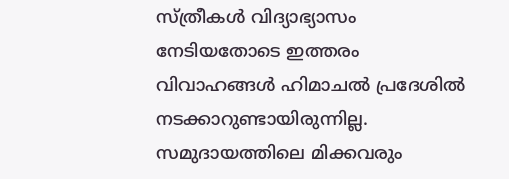സ്ത്രീകള്‍ വിദ്യാഭ്യാസം നേടിയതോടെ ഇത്തരം വിവാഹങ്ങള്‍ ഹിമാചല്‍ പ്രദേശില്‍ നടക്കാറുണ്ടായിരുന്നില്ല. സമുദായത്തിലെ മിക്കവരും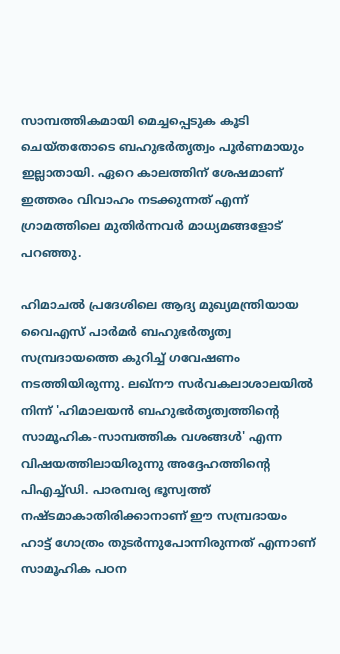സാമ്പത്തികമായി മെച്ചപ്പെടുക കൂടി ചെയ്തതോടെ ബഹുഭര്‍തൃത്വം പൂര്‍ണമായും ഇല്ലാതായി. ഏറെ കാലത്തിന് ശേഷമാണ് ഇത്തരം വിവാഹം നടക്കുന്നത് എന്ന് ഗ്രാമത്തിലെ മുതിര്‍ന്നവര്‍ മാധ്യമങ്ങളോട് പറഞ്ഞു.

ഹിമാചല്‍ പ്രദേശിലെ ആദ്യ മുഖ്യമന്ത്രിയായ വൈഎസ് പാര്‍മര്‍ ബഹുഭര്‍തൃത്വ സമ്പ്രദായത്തെ കുറിച്ച് ഗവേഷണം നടത്തിയിരുന്നു. ലഖ്‌നൗ സര്‍വകലാശാലയില്‍ നിന്ന് 'ഹിമാലയന്‍ ബഹുഭര്‍തൃത്വത്തിന്റെ സാമൂഹിക-സാമ്പത്തിക വശങ്ങള്‍' എന്ന വിഷയത്തിലായിരുന്നു അദ്ദേഹത്തിന്റെ പിഎച്ച്ഡി. പാരമ്പര്യ ഭൂസ്വത്ത് നഷ്ടമാകാതിരിക്കാനാണ് ഈ സമ്പ്രദായം ഹാട്ട് ഗോത്രം തുടര്‍ന്നുപോന്നിരുന്നത് എന്നാണ് സാമൂഹിക പഠന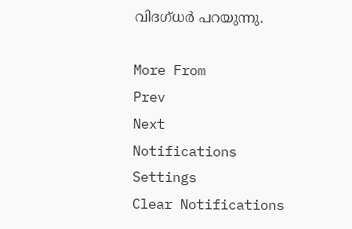വിദഗ്ധര്‍ പറയുന്നു.

More From
Prev
Next
Notifications
Settings
Clear Notifications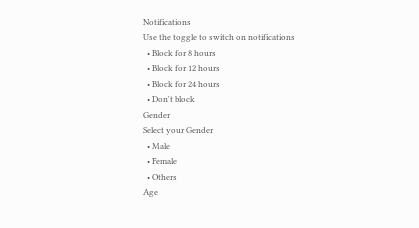Notifications
Use the toggle to switch on notifications
  • Block for 8 hours
  • Block for 12 hours
  • Block for 24 hours
  • Don't block
Gender
Select your Gender
  • Male
  • Female
  • Others
Age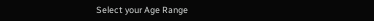Select your Age Range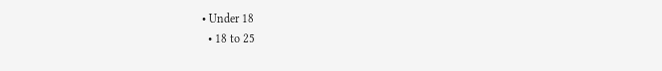• Under 18
  • 18 to 25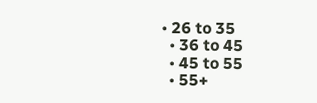• 26 to 35
  • 36 to 45
  • 45 to 55
  • 55+